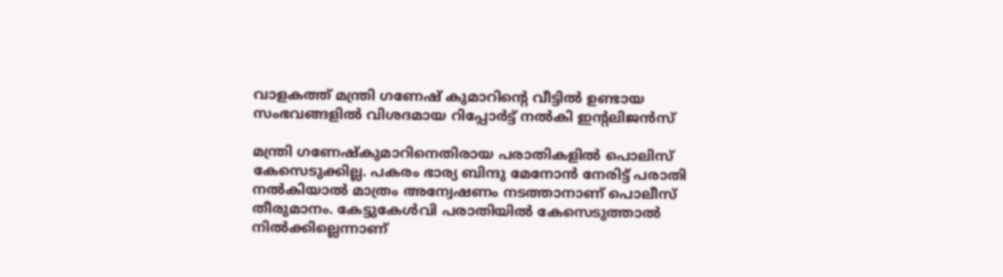വാളകത്ത് മന്ത്രി ഗണേഷ് കുമാറിൻ്റെ വീട്ടിൽ ഉണ്ടായ സംഭവങ്ങളിൽ വിശദമായ റിപ്പോർട്ട് നൽകി ഇൻ്റലിജൻസ്

മന്ത്രി ഗണേഷ്കുമാറിനെതിരായ പരാതികളിൽ പൊലിസ് കേസെടുക്കില്ല. പകരം ഭാര്യ ബിന്ദു മേനോൻ നേരിട്ട് പരാതി നൽകിയാൽ മാത്രം അന്വേഷണം നടത്താനാണ് പൊലീസ് തീരുമാനം. കേട്ടുകേൾവി പരാതിയിൽ കേസെടുത്താൽ നിൽക്കില്ലെന്നാണ്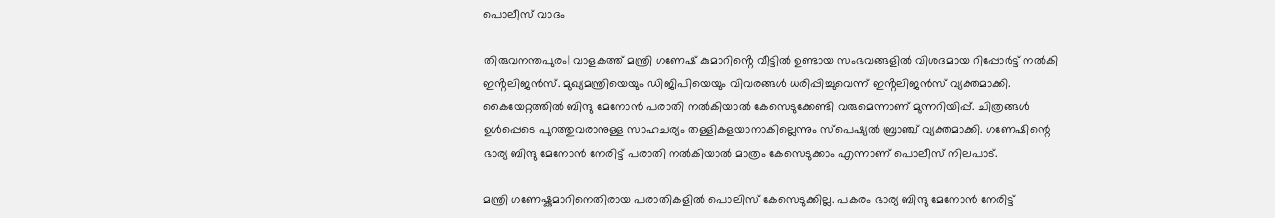പൊലീസ് വാദം

തിരുവനന്തപുരം| വാളകത്ത് മന്ത്രി ഗണേഷ് കുമാറിൻ്റെ വീട്ടിൽ ഉണ്ടായ സംഭവങ്ങളിൽ വിശദമായ റിപ്പോർട്ട് നൽകി ഇൻ്റലിജൻസ്. മുഖ്യമന്ത്രിയെയും ഡിജിപിയെയും വിവരങ്ങൾ ധരിപ്പിച്ചുവെന്ന് ഇൻ്റലിജൻസ് വ്യക്തമാക്കി. കൈയേറ്റത്തിൽ ബിന്ദു മേനോൻ പരാതി നൽകിയാൽ കേസെടുക്കേണ്ടി വരുമെന്നാണ് മുന്നറിയിപ്പ്. ചിത്രങ്ങൾ ഉൾപ്പെടെ പുറത്തുവരാനുള്ള സാഹചര്യം തള്ളികളയാനാകില്ലെന്നും സ്പെഷ്യൽ ബ്രാഞ്ച് വ്യക്തമാക്കി. ഗണേഷിന്റെ ഭാര്യ ബിന്ദു മേനോൻ നേരിട്ട് പരാതി നൽകിയാൽ മാത്രം കേസെടുക്കാം എന്നാണ് പൊലീസ് നിലപാട്.

മന്ത്രി ഗണേഷ്കുമാറിനെതിരായ പരാതികളിൽ പൊലിസ് കേസെടുക്കില്ല. പകരം ഭാര്യ ബിന്ദു മേനോൻ നേരിട്ട്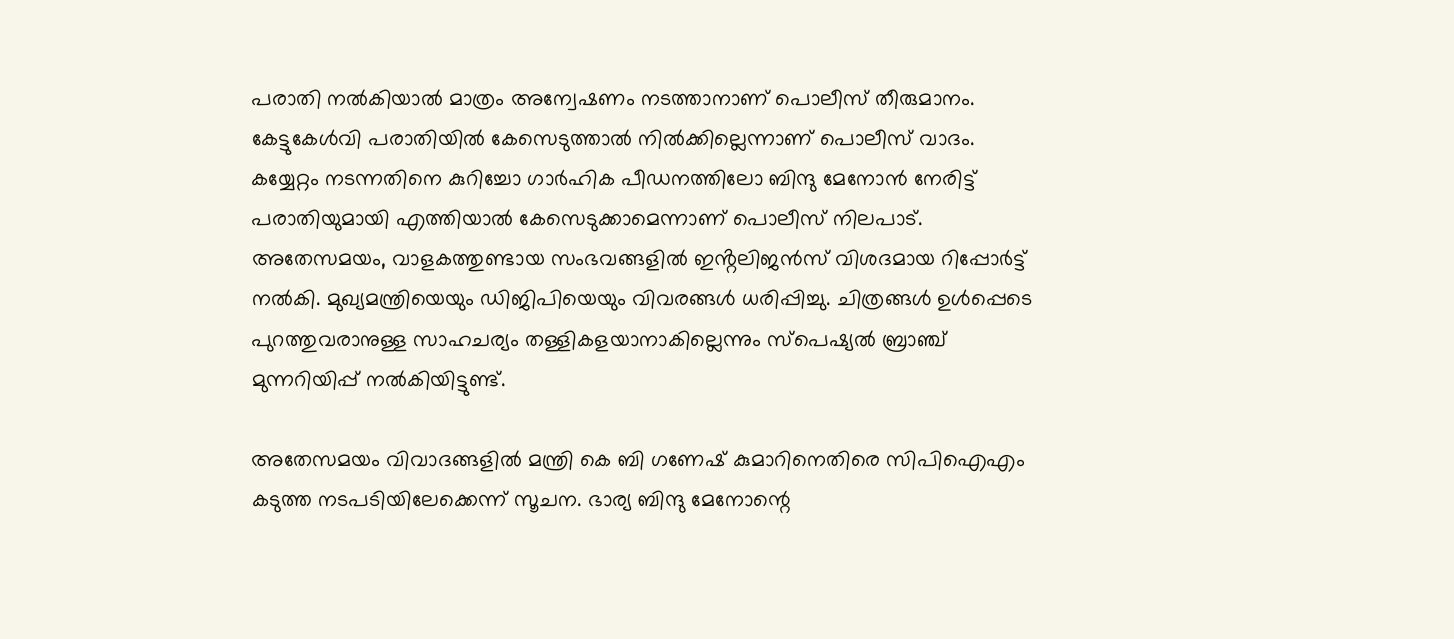പരാതി നൽകിയാൽ മാത്രം അന്വേഷണം നടത്താനാണ് പൊലീസ് തീരുമാനം. കേട്ടുകേൾവി പരാതിയിൽ കേസെടുത്താൽ നിൽക്കില്ലെന്നാണ് പൊലീസ് വാദം. കയ്യേറ്റം നടന്നതിനെ കുറിച്ചോ ഗാർഹിക പീഡനത്തിലോ ബിന്ദു മേനോൻ നേരിട്ട് പരാതിയുമായി എത്തിയാൽ കേസെടുക്കാമെന്നാണ് പൊലീസ് നിലപാട്. അതേസമയം, വാളകത്തുണ്ടായ സംഭവങ്ങളിൽ ഇൻ്റലിജൻസ് വിശദമായ റിപ്പോർട്ട് നൽകി. മുഖ്യമന്ത്രിയെയും ഡിജിപിയെയും വിവരങ്ങൾ ധരിപ്പിച്ചു. ചിത്രങ്ങൾ ഉൾപ്പെടെ പുറത്തുവരാനുള്ള സാഹചര്യം തള്ളികളയാനാകില്ലെന്നും സ്പെഷ്യൽ ബ്രാഞ്ച് മുന്നറിയിപ്പ് നൽകിയിട്ടുണ്ട്.

അതേസമയം വിവാദങ്ങളില്‍ മന്ത്രി കെ ബി ഗണേഷ് കുമാറിനെതിരെ സിപിഐഎം കടുത്ത നടപടിയിലേക്കെന്ന് സൂചന. ഭാര്യ ബിന്ദു മേനോന്റെ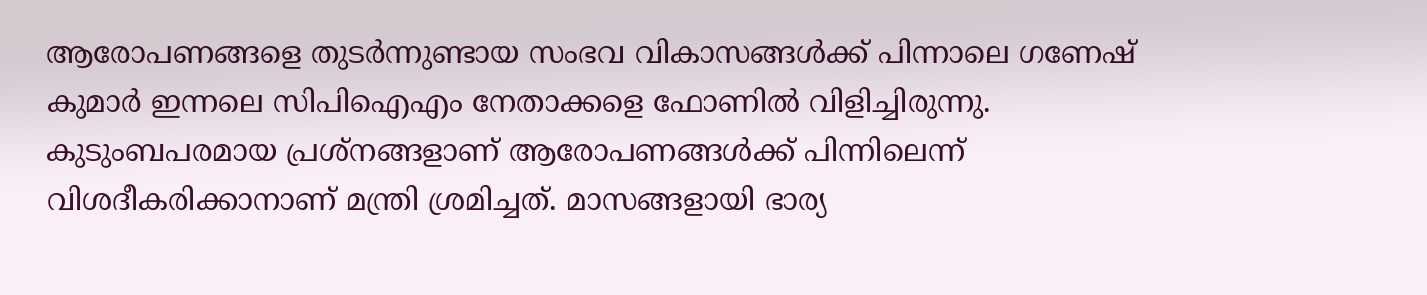ആരോപണങ്ങളെ തുടര്‍ന്നുണ്ടായ സംഭവ വികാസങ്ങള്‍ക്ക് പിന്നാലെ ഗണേഷ് കുമാര്‍ ഇന്നലെ സിപിഐഎം നേതാക്കളെ ഫോണില്‍ വിളിച്ചിരുന്നു. കുടുംബപരമായ പ്രശ്‌നങ്ങളാണ് ആരോപണങ്ങള്‍ക്ക് പിന്നിലെന്ന് വിശദീകരിക്കാനാണ് മന്ത്രി ശ്രമിച്ചത്. മാസങ്ങളായി ഭാര്യ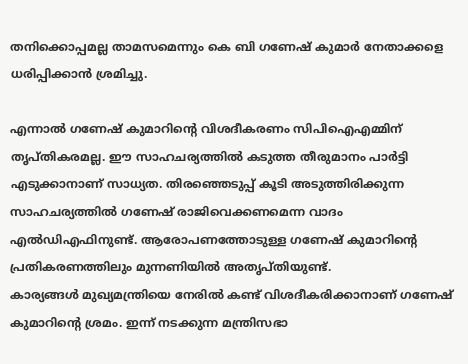തനിക്കൊപ്പമല്ല താമസമെന്നും കെ ബി ഗണേഷ് കുമാര്‍ നേതാക്കളെ ധരിപ്പിക്കാന്‍ ശ്രമിച്ചു.

എന്നാല്‍ ഗണേഷ് കുമാറിന്റെ വിശദീകരണം സിപിഐഎമ്മിന് തൃപ്തികരമല്ല. ഈ സാഹചര്യത്തില്‍ കടുത്ത തീരുമാനം പാര്‍ട്ടി എടുക്കാനാണ് സാധ്യത. തിരഞ്ഞെടുപ്പ് കൂടി അടുത്തിരിക്കുന്ന സാഹചര്യത്തില്‍ ഗണേഷ് രാജിവെക്കണമെന്ന വാദം എല്‍ഡിഎഫിനുണ്ട്. ആരോപണത്തോടുള്ള ഗണേഷ് കുമാറിന്റെ പ്രതികരണത്തിലും മുന്നണിയില്‍ അതൃപ്തിയുണ്ട്.
കാര്യങ്ങൾ മുഖ്യമന്ത്രിയെ നേരില്‍ കണ്ട് വിശദീകരിക്കാനാണ് ഗണേഷ് കുമാറിന്‍റെ ശ്രമം. ഇന്ന് നടക്കുന്ന മന്ത്രിസഭാ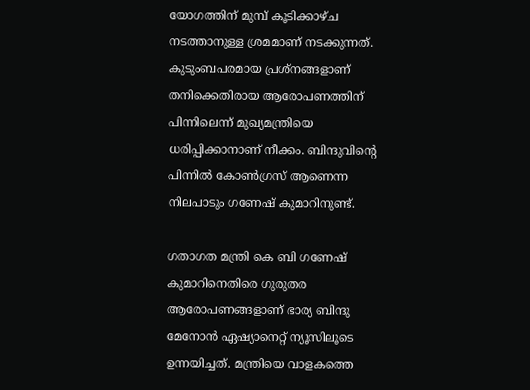യോഗത്തിന് മുമ്പ് കൂടിക്കാഴ്ച നടത്താനുള്ള ശ്രമമാണ് നടക്കുന്നത്. കുടുംബപരമായ പ്രശ്‌നങ്ങളാണ് തനിക്കെതിരായ ആരോപണത്തിന് പിന്നിലെന്ന് മുഖ്യമന്ത്രിയെ ധരിപ്പിക്കാനാണ് നീക്കം. ബിന്ദുവിന്റെ പിന്നില്‍ കോണ്‍ഗ്രസ് ആണെന്ന നിലപാടും ഗണേഷ് കുമാറിനുണ്ട്.

ഗതാഗത മന്ത്രി കെ ബി ഗണേഷ് കുമാറിനെതിരെ ഗുരുതര ആരോപണങ്ങളാണ് ഭാര്യ ബിന്ദു മേനോൻ ഏഷ്യാനെറ്റ് ന്യൂസിലൂടെ ഉന്നയിച്ചത്. മന്ത്രിയെ വാളകത്തെ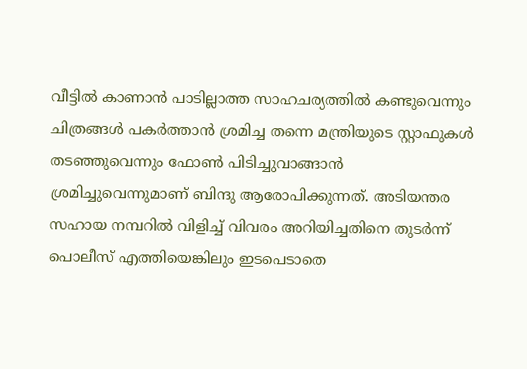വീട്ടിൽ കാണാൻ പാടില്ലാത്ത സാഹചര്യത്തിൽ കണ്ടുവെന്നും ചിത്രങ്ങൾ പകർത്താൻ ശ്രമിച്ച തന്നെ മന്ത്രിയുടെ സ്റ്റാഫുകൾ ത‍ടഞ്ഞുവെന്നും ഫോൺ പിടിച്ചുവാങ്ങാൻ ശ്രമിച്ചുവെന്നുമാണ് ബിന്ദു ആരോപിക്കുന്നത്. അടിയന്തര സഹായ നമ്പറിൽ വിളിച്ച് വിവരം അറിയിച്ചതിനെ തുടർന്ന് പൊലീസ് എത്തിയെങ്കിലും ഇടപെടാതെ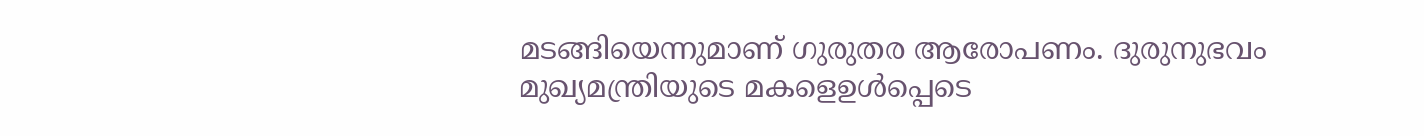മടങ്ങിയെന്നുമാണ് ഗുരുതര ആരോപണം. ദുരുനുഭവം മുഖ്യമന്ത്രിയുടെ മകളെഉൾപ്പെടെ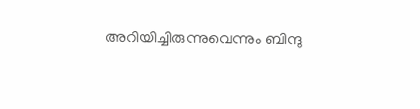അറിയിച്ചിരുന്നുവെന്നും ബിന്ദു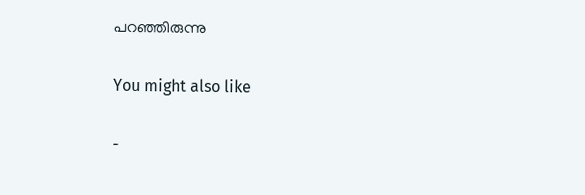പറഞ്ഞിരുന്നു

You might also like

-